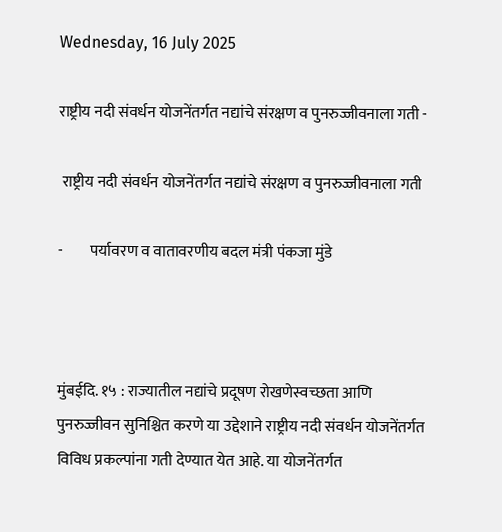Wednesday, 16 July 2025

राष्ट्रीय नदी संवर्धन योजनेंतर्गत नद्यांचे संरक्षण व पुनरुज्जीवनाला गती -

 राष्ट्रीय नदी संवर्धन योजनेंतर्गत नद्यांचे संरक्षण व पुनरुज्जीवनाला गती

-         पर्यावरण व वातावरणीय बदल मंत्री पंकजा मुंडे



मुंबईदि. १५ : राज्यातील नद्यांचे प्रदूषण रोखणेस्वच्छता आणि पुनरुज्जीवन सुनिश्चित करणे या उद्देशाने राष्ट्रीय नदी संवर्धन योजनेंतर्गत विविध प्रकल्पांना गती देण्यात येत आहे. या योजनेंतर्गत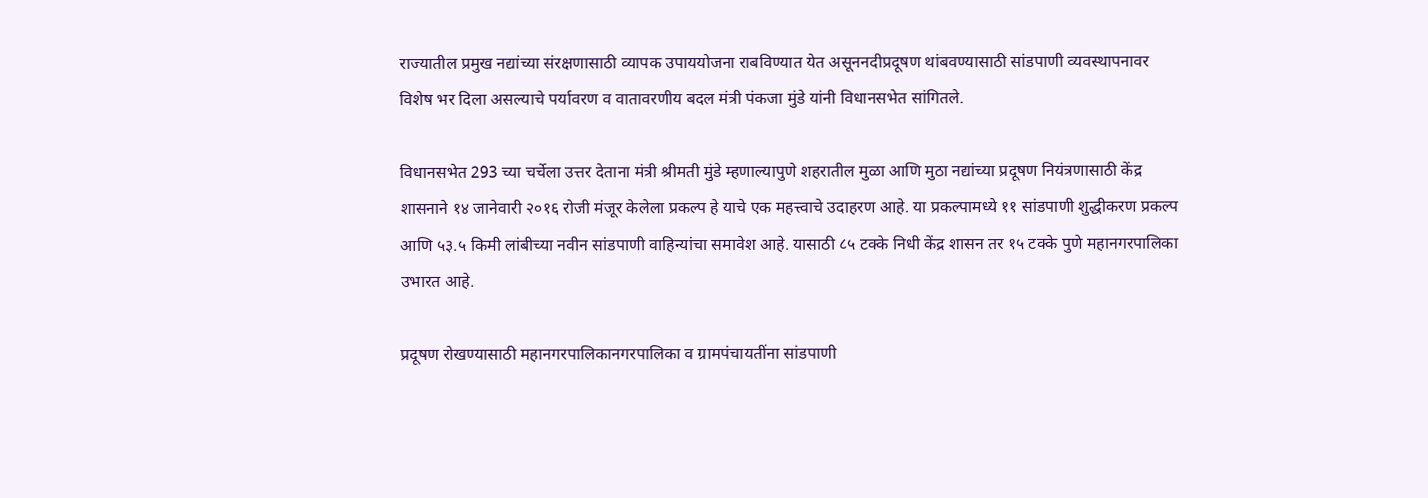राज्यातील प्रमुख नद्यांच्या संरक्षणासाठी व्यापक उपाययोजना राबविण्यात येत असूननदीप्रदूषण थांबवण्यासाठी सांडपाणी व्यवस्थापनावर विशेष भर दिला असल्याचे पर्यावरण व वातावरणीय बदल मंत्री पंकजा मुंडे यांनी विधानसभेत सांगितले.

विधानसभेत 293 च्या चर्चेला उत्तर देताना मंत्री श्रीमती मुंडे म्हणाल्यापुणे शहरातील मुळा आणि मुठा नद्यांच्या प्रदूषण नियंत्रणासाठी केंद्र शासनाने १४ जानेवारी २०१६ रोजी मंजूर केलेला प्रकल्प हे याचे एक महत्त्वाचे उदाहरण आहे. या प्रकल्पामध्ये ११ सांडपाणी शुद्धीकरण प्रकल्प आणि ५३.५ किमी लांबीच्या नवीन सांडपाणी वाहिन्यांचा समावेश आहे. यासाठी ८५ टक्के निधी केंद्र शासन तर १५ टक्के पुणे महानगरपालिका उभारत आहे.

प्रदूषण रोखण्यासाठी महानगरपालिकानगरपालिका व ग्रामपंचायतींना सांडपाणी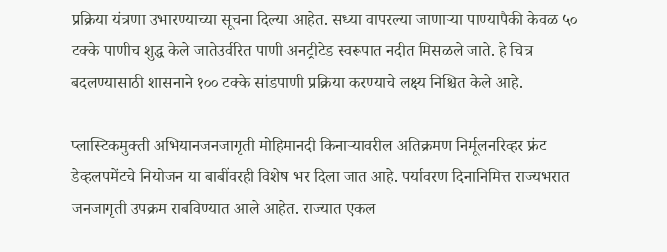प्रक्रिया यंत्रणा उभारण्याच्या सूचना दिल्या आहेत. सध्या वापरल्या जाणाऱ्या पाण्यापैकी केवळ ५० टक्के पाणीच शुद्ध केले जातेउर्वरित पाणी अनट्रीटेड स्वरूपात नदीत मिसळले जाते. हे चित्र बदलण्यासाठी शासनाने १०० टक्के सांडपाणी प्रक्रिया करण्याचे लक्ष्य निश्चित केले आहे.

प्लास्टिकमुक्ती अभियानजनजागृती मोहिमानदी किनाऱ्यावरील अतिक्रमण निर्मूलनरिव्हर फ्रंट डेव्हलपमेंटचे नियोजन या बाबींवरही विशेष भर दिला जात आहे. पर्यावरण दिनानिमित्त राज्यभरात जनजागृती उपक्रम राबविण्यात आले आहेत. राज्यात एकल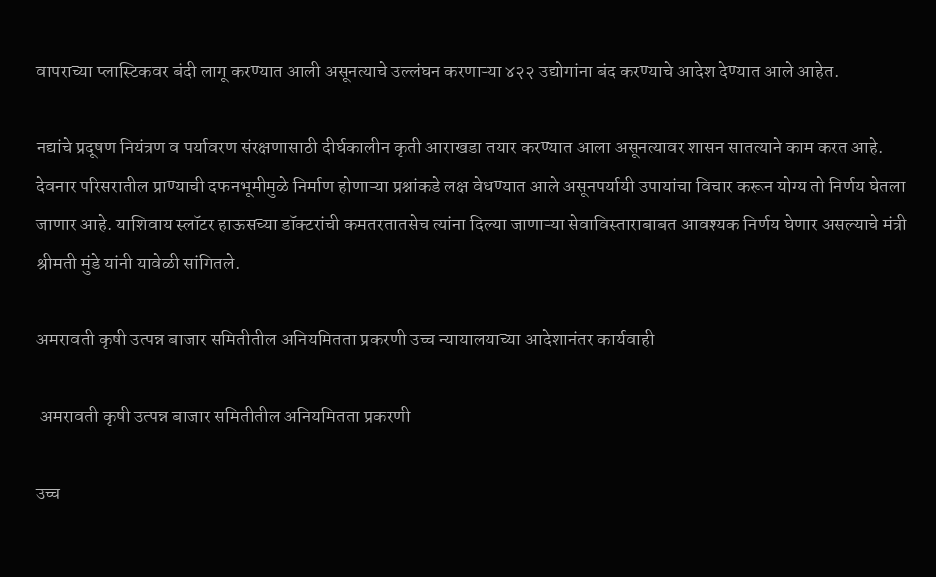वापराच्या प्लास्टिकवर बंदी लागू करण्यात आली असूनत्याचे उल्लंघन करणाऱ्या ४२२ उद्योगांना बंद करण्याचे आदेश देण्यात आले आहेत.

नद्यांचे प्रदूषण नियंत्रण व पर्यावरण संरक्षणासाठी दीर्घकालीन कृती आराखडा तयार करण्यात आला असूनत्यावर शासन सातत्याने काम करत आहे. देवनार परिसरातील प्राण्याची दफनभूमीमुळे निर्माण होणाऱ्या प्रश्नांकडे लक्ष वेधण्यात आले असूनपर्यायी उपायांचा विचार करून योग्य तो निर्णय घेतला जाणार आहे. याशिवाय स्लॉटर हाऊसच्या डॉक्टरांची कमतरतातसेच त्यांना दिल्या जाणाऱ्या सेवाविस्ताराबाबत आवश्यक निर्णय घेणार असल्याचे मंत्री श्रीमती मुंडे यांनी यावेळी सांगितले.

अमरावती कृषी उत्पन्न बाजार समितीतील अनियमितता प्रकरणी उच्च न्यायालयाच्या आदेशानंतर कार्यवाही

 अमरावती कृषी उत्पन्न बाजार समितीतील अनियमितता प्रकरणी

उच्च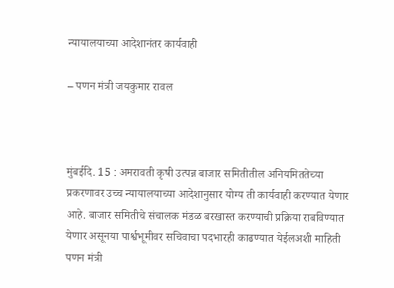न्यायालयाच्या आदेशानंतर कार्यवाही

– पणन मंत्री जयकुमार रावल



मुंबईदि. 15 : अमरावती कृषी उत्पन्न बाजार समितीतील अनियमिततेच्या प्रकरणावर उच्च न्यायालयाच्या आदेशानुसार योग्य ती कार्यवाही करण्यात येणार आहे. बाजार समितीचे संचालक मंडळ बरखास्त करण्याची प्रक्रिया राबविण्यात येणार असूनया पार्श्वभूमीवर सचिवाचा पदभारही काढण्यात येईलअशी माहिती पणन मंत्री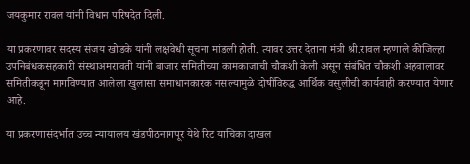जयकुमार रावल यांनी विधान परिषदेत दिली.

या प्रकरणावर सदस्य संजय खोडके यांनी लक्षवेधी सूचना मांडली होती. त्यावर उत्तर देताना मंत्री श्री.रावल म्हणाले कीजिल्हा उपनिबंधकसहकारी संस्थाअमरावती यांनी बाजार समितीच्या कामकाजाची चौकशी केली असून संबंधित चौकशी अहवालावर समितीकडून मागविण्यात आलेला खुलासा समाधानकारक नसल्यामुळे दोषींविरुद्ध आर्थिक वसुलीची कार्यवाही करण्यात येणार आहे.

या प्रकरणासंदर्भात उच्च न्यायालय खंडपीठनागपूर येथे रिट याचिका दाखल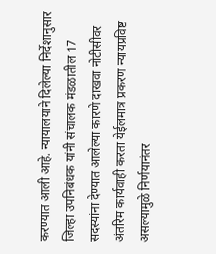करण्यात आली आहे. न्यायालयाने दिलेल्या निर्देशानुसार जिल्हा उपनिबंधक यांनी संचालक मंडळातील 17 सदस्यांना देण्यात आलेल्या कारणे दाखवा नोटीसीवर अंतरिम कार्यवाही करता येईलमात्र प्रकरण न्यायप्रविष्ट असल्यामुळे निर्णयानंतर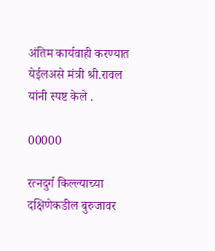अंतिम कार्यवाही करण्यात येईलअसे मंत्री श्री.रावल यांनी स्पष्ट केले .

00000

रत्नदुर्ग किल्ल्याच्या दक्षिणेकडील बुरुजावर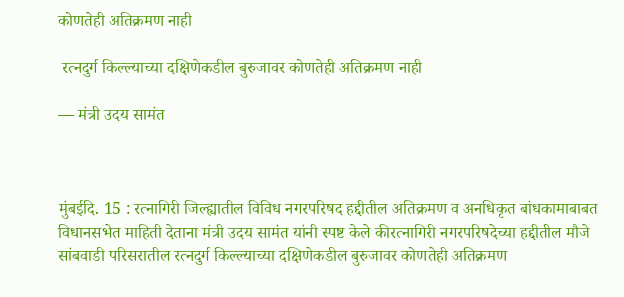कोणतेही अतिक्रमण नाही

 रत्नदुर्ग किल्ल्याच्या दक्षिणेकडील बुरुजावर कोणतेही अतिक्रमण नाही

— मंत्री उदय सामंत



मुंबईदि. 15 : रत्नागिरी जिल्ह्यातील विविध नगरपरिषद हद्दीतील अतिक्रमण व अनधिकृत बांधकामाबाबत विधानसभेत माहिती देताना मंत्री उदय सामंत यांनी स्पष्ट केले कीरत्नागिरी नगरपरिषदेच्या हद्दीतील मौजे सांबवाडी परिसरातील रत्नदुर्ग किल्ल्याच्या दक्षिणेकडील बुरुजावर कोणतेही अतिक्रमण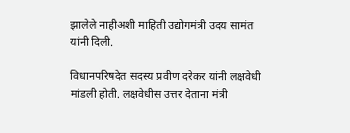झालेले नाहीअशी माहिती उद्योगमंत्री उदय सामंत यांनी दिली.

विधानपरिषदेत सदस्य प्रवीण दरेकर यांनी लक्षवेधी मांडली होती. लक्षवेधीस उत्तर देताना मंत्री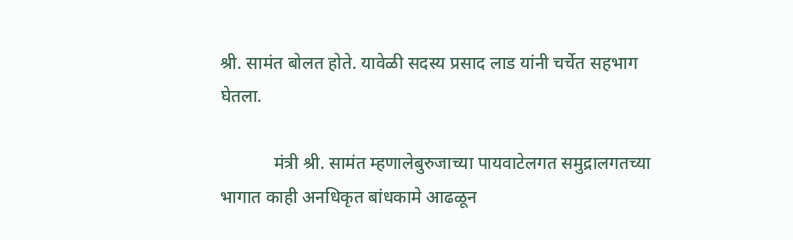श्री. सामंत बोलत होते. यावेळी सदस्य प्रसाद लाड यांनी चर्चेत सहभाग घेतला.

            मंत्री श्री. सामंत म्हणालेबुरुजाच्या पायवाटेलगत समुद्रालगतच्या भागात काही अनधिकृत बांधकामे आढळून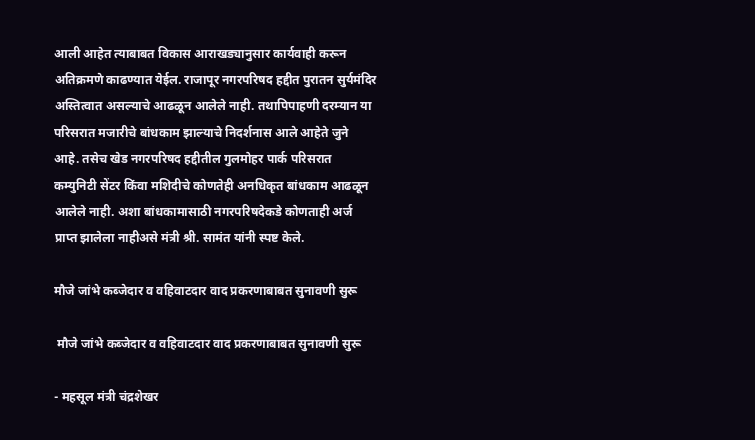आली आहेत त्याबाबत विकास आराखड्यानुसार कार्यवाही करून अतिक्रमणे काढण्यात येईल. राजापूर नगरपरिषद हद्दीत पुरातन सुर्यमंदिर अस्तित्वात असल्याचे आढळून आलेले नाही. तथापिपाहणी दरम्यान या परिसरात मजारीचे बांधकाम झाल्याचे निदर्शनास आले आहेते जुने आहे. तसेच खेड नगरपरिषद हद्दीतील गुलमोहर पार्क परिसरात कम्युनिटी सेंटर किंवा मशिदीचे कोणतेही अनधिकृत बांधकाम आढळून आलेले नाही. अशा बांधकामासाठी नगरपरिषदेकडे कोणताही अर्ज प्राप्त झालेला नाहीअसे मंत्री श्री. सामंत यांनी स्पष्ट केले.

मौजे जांभे कब्जेदार व वहिवाटदार वाद प्रकरणाबाबत सुनावणी सुरू

 मौजे जांभे कब्जेदार व वहिवाटदार वाद प्रकरणाबाबत सुनावणी सुरू

- महसूल मंत्री चंद्रशेखर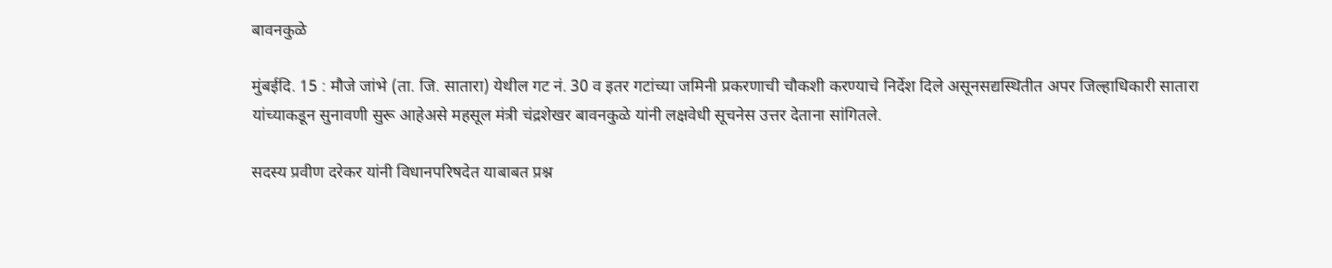बावनकुळे

मुंबईदि. 15 : मौजे जांभे (ता. जि. सातारा) येथील गट नं. 30 व इतर गटांच्या जमिनी प्रकरणाची चौकशी करण्याचे निर्देश दिले असूनसद्यस्थितीत अपर जिल्हाधिकारी सातारा यांच्याकडून सुनावणी सुरू आहेअसे महसूल मंत्री चंद्रशेखर बावनकुळे यांनी लक्षवेधी सूचनेस उत्तर देताना सांगितले.

सदस्य प्रवीण दरेकर यांनी विधानपरिषदेत याबाबत प्रश्न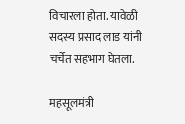विचारला होता. यावेळी सदस्य प्रसाद लाड यांनी चर्चेत सहभाग घेतला.

महसूलमंत्री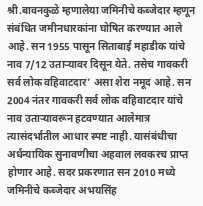श्री.बावनकुळे म्हणालेया जमिनीचे कब्जेदार म्हणून संबंधित जमीनधारकांना घोषित करण्यात आले आहे. सन 1955 पासून सिताबाई महाडीक यांचे नाव 7/12 उताऱ्यावर दिसून येते. तसेच गावकरी सर्व लोक वहिवाटदार’ असा शेरा नमूद आहे. सन 2004 नंतर गावकरी सर्व लोक वहिवाटदार यांचे नाव उताऱ्यावरून हटवण्यात आलेमात्र त्यासंदर्भातील आधार स्पष्ट नाही. यासंबंधीचा अर्धन्यायिक सुनावणीचा अहवाल लवकरच प्राप्त होणार आहे. सदर प्रकरणात सन 2010 मध्ये जमिनीचे कब्जेदार अभयसिंह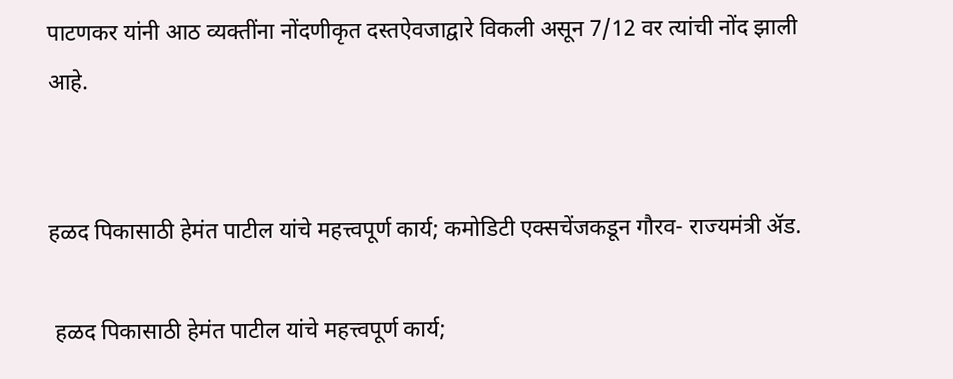पाटणकर यांनी आठ व्यक्तींना नोंदणीकृत दस्तऐवजाद्वारे विकली असून 7/12 वर त्यांची नोंद झाली आहे.


हळद पिकासाठी हेमंत पाटील यांचे महत्त्वपूर्ण कार्य; कमोडिटी एक्सचेंजकडून गौरव- राज्यमंत्री ॲड.

 हळद पिकासाठी हेमंत पाटील यांचे महत्त्वपूर्ण कार्य;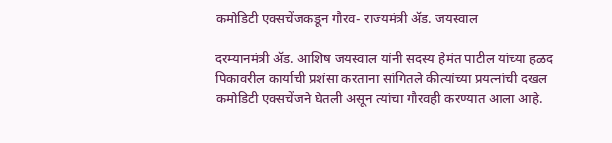कमोडिटी एक्सचेंजकडून गौरव- राज्यमंत्री ॲड. जयस्वाल

दरम्यानमंत्री ॲड. आशिष जयस्वाल यांनी सदस्य हेमंत पाटील यांच्या हळद पिकावरील कार्याची प्रशंसा करताना सांगितले कीत्यांच्या प्रयत्नांची दखल कमोडिटी एक्सचेंजने घेतली असून त्यांचा गौरवही करण्यात आला आहे.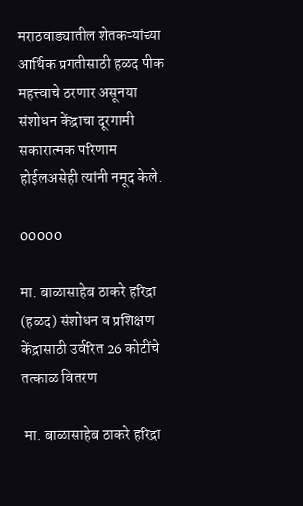मराठवाड्यातील शेतकऱ्यांच्या आर्थिक प्रगतीसाठी हळद पीक महत्त्वाचे ठरणार असूनया संशोधन केंद्राचा दूरगामी सकारात्मक परिणाम होईलअसेही त्यांनी नमूद केले.

00000

मा. बाळासाहेब ठाकरे हरिद्रा (हळद) संशोधन व प्रशिक्षण केंद्रासाठी उर्वरित 26 कोटींचे तत्काळ वितरण

 मा. बाळासाहेब ठाकरे हरिद्रा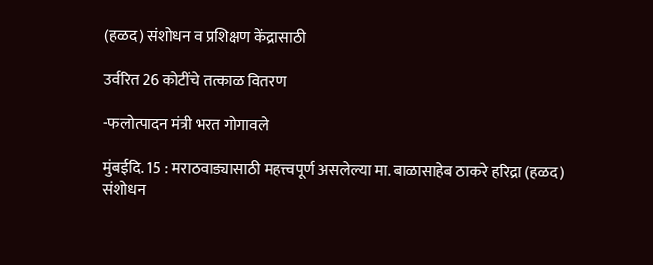(हळद) संशोधन व प्रशिक्षण केंद्रासाठी

उर्वरित 26 कोटींचे तत्काळ वितरण

-फलोत्पादन मंत्री भरत गोगावले

मुंबईदि. 15 : मराठवाड्यासाठी महत्त्वपूर्ण असलेल्या मा. बाळासाहेब ठाकरे हरिद्रा (हळद) संशोधन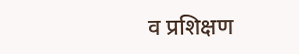व प्रशिक्षण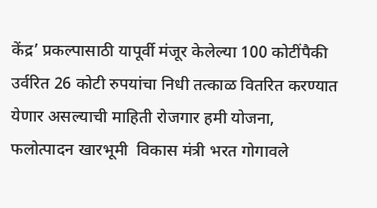केंद्र’ प्रकल्पासाठी यापूर्वी मंजूर केलेल्या 100 कोटींपैकी उर्वरित 26 कोटी रुपयांचा निधी तत्काळ वितरित करण्यात येणार असल्याची माहिती रोजगार हमी योजना, फलोत्पादन खारभूमी  विकास मंत्री भरत गोगावले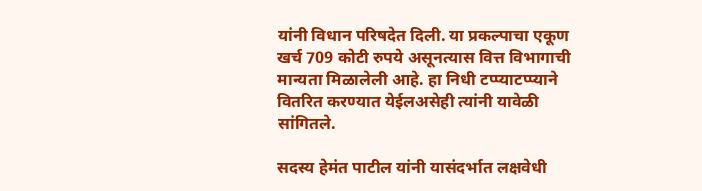यांनी विधान परिषदेत दिली. या प्रकल्पाचा एकूण खर्च 709 कोटी रुपये असूनत्यास वित्त विभागाची मान्यता मिळालेली आहे. हा निधी टप्प्याटप्प्याने वितरित करण्यात येईलअसेही त्यांनी यावेळी सांगितले.

सदस्य हेमंत पाटील यांनी यासंदर्भात लक्षवेधी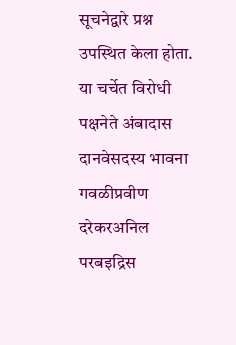सूचनेद्वारे प्रश्न उपस्थित केला होता. या चर्चेत विरोधी पक्षनेते अंबादास दानवेसदस्य भावना गवळीप्रवीण दरेकरअनिल परबइद्रिस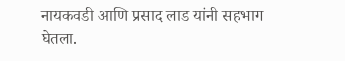नायकवडी आणि प्रसाद लाड यांनी सहभाग घेतला.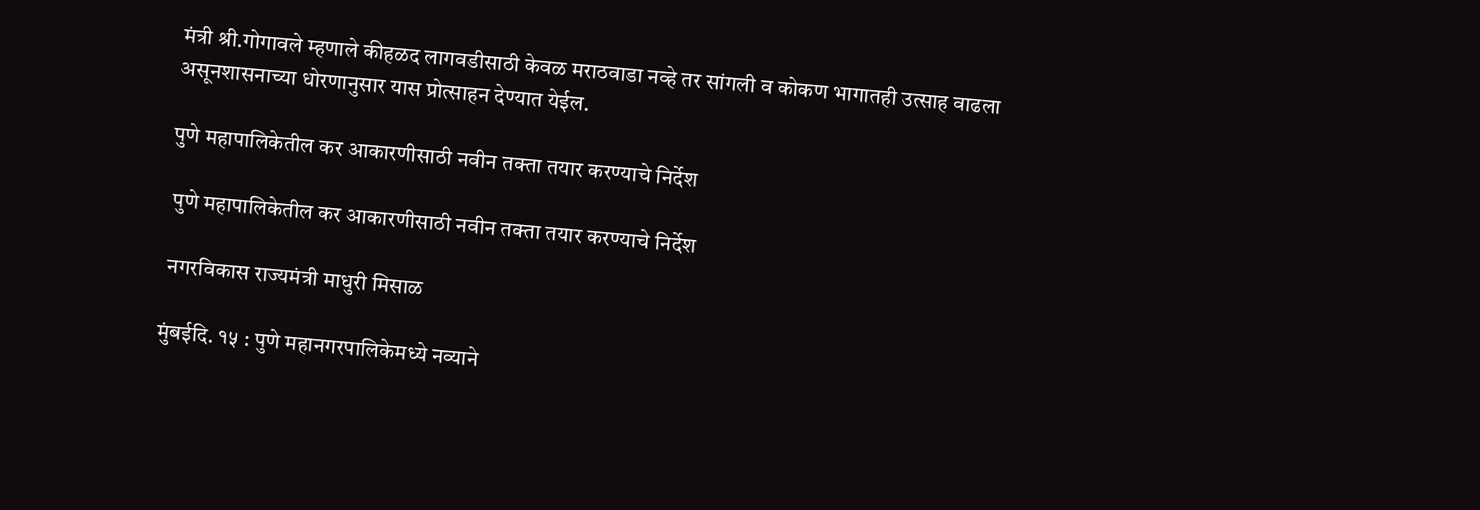मंत्री श्री.गोगावले म्हणाले कीहळद लागवडीसाठी केवळ मराठवाडा नव्हे तर सांगली व कोकण भागातही उत्साह वाढला असूनशासनाच्या धोरणानुसार यास प्रोत्साहन देण्यात येईल.

पुणे महापालिकेतील कर आकारणीसाठी नवीन तक्ता तयार करण्याचे निर्देश

 पुणे महापालिकेतील कर आकारणीसाठी नवीन तक्ता तयार करण्याचे निर्देश

 नगरविकास राज्यमंत्री माधुरी मिसाळ

मुंबईदि. १५ : पुणे महानगरपालिकेमध्ये नव्याने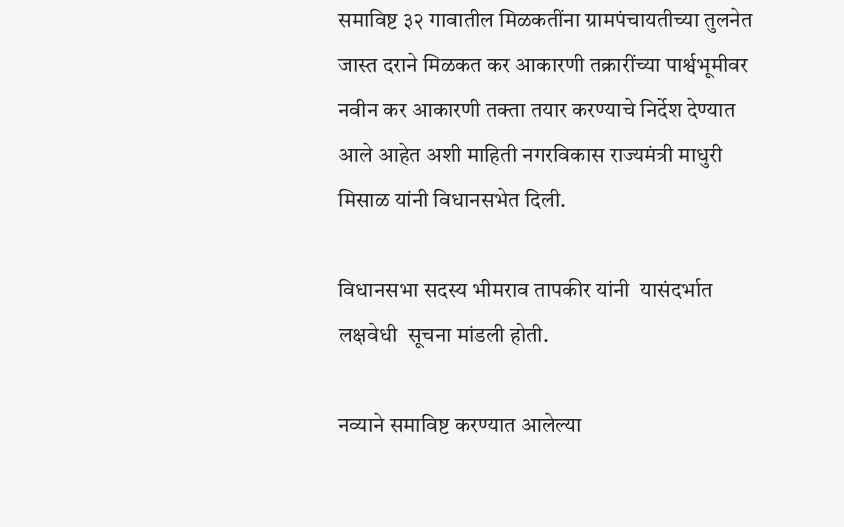समाविष्ट ३२ गावातील मिळकतींना ग्रामपंचायतीच्या तुलनेत जास्त दराने मिळकत कर आकारणी तक्रारींच्या पार्श्वभूमीवर नवीन कर आकारणी तक्ता तयार करण्याचे निर्देश देण्यात आले आहेत अशी माहिती नगरविकास राज्यमंत्री माधुरी मिसाळ यांनी विधानसभेत दिली.

विधानसभा सदस्य भीमराव तापकीर यांनी  यासंदर्भात लक्षवेधी  सूचना मांडली होती.

नव्याने समाविष्ट करण्यात आलेल्या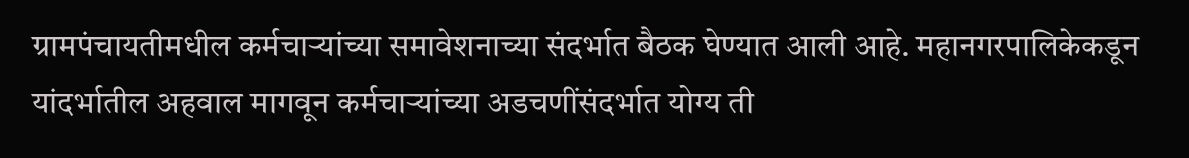ग्रामपंचायतीमधील कर्मचाऱ्यांच्या समावेशनाच्या संदर्भात बैठक घेण्यात आली आहे. महानगरपालिकेकडून यांदर्भातील अहवाल मागवून कर्मचाऱ्यांच्या अडचणींसंदर्भात योग्य ती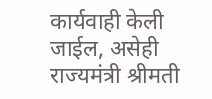कार्यवाही केली जाईल, असेही राज्यमंत्री श्रीमती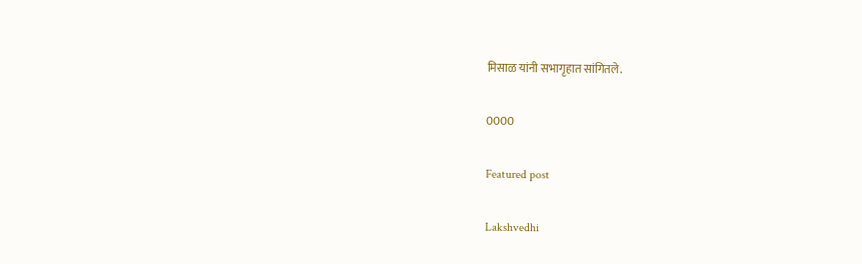मिसाळ यांनी सभागृहात सांगितले.

0000

Featured post

Lakshvedhi